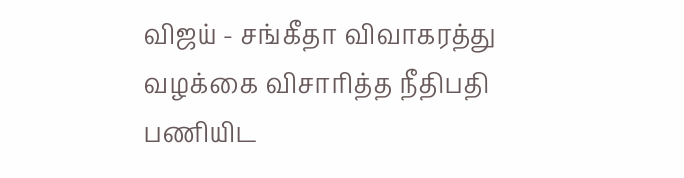விஜய் - சங்கீதா விவாகரத்து வழக்கை விசாரித்த நீதிபதி பணியிட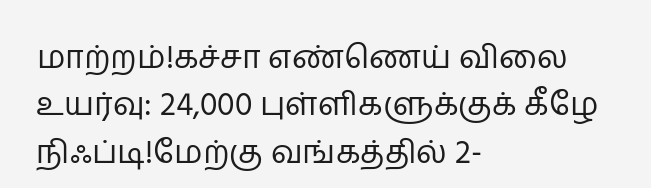மாற்றம்!கச்சா எண்ணெய் விலை உயர்வு: 24,000 புள்ளிகளுக்குக் கீழே நிஃப்டி!மேற்கு வங்கத்தில் 2-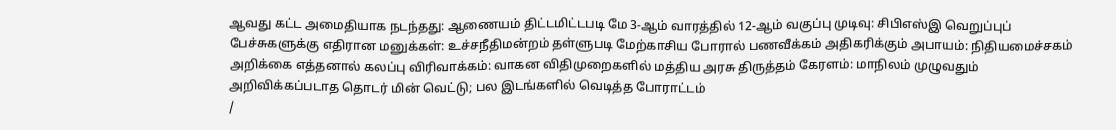ஆவது கட்ட அமைதியாக நடந்தது: ஆணையம் திட்டமிட்டபடி மே 3-ஆம் வாரத்தில் 12-ஆம் வகுப்பு முடிவு: சிபிஎஸ்இ வெறுப்புப் பேச்சுகளுக்கு எதிரான மனுக்கள்: உச்சநீதிமன்றம் தள்ளுபடி மேற்காசிய போரால் பணவீக்கம் அதிகரிக்கும் அபாயம்: நிதியமைச்சகம் அறிக்கை எத்தனால் கலப்பு விரிவாக்கம்: வாகன விதிமுறைகளில் மத்திய அரசு திருத்தம் கேரளம்: மாநிலம் முழுவதும் அறிவிக்கப்படாத தொடர் மின் வெட்டு; பல இடங்களில் வெடித்த போராட்டம்
/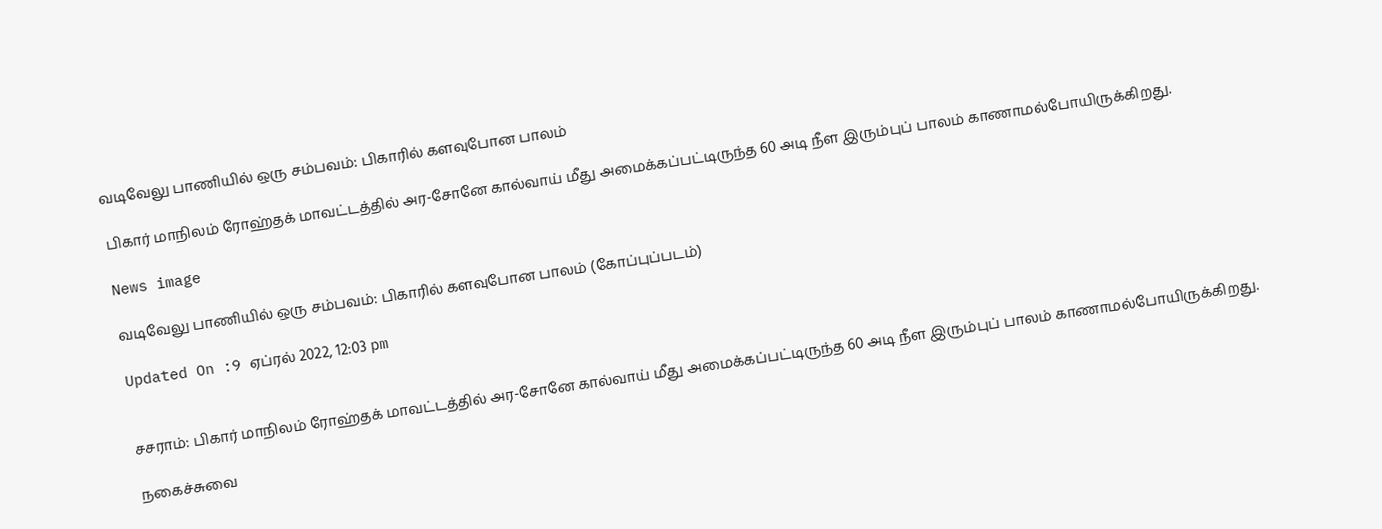வடிவேலு பாணியில் ஒரு சம்பவம்: பிகாரில் களவுபோன பாலம்

பிகார் மாநிலம் ரோஹ்தக் மாவட்டத்தில் அர-சோனே கால்வாய் மீது அமைக்கப்பட்டிருந்த 60 அடி நீள இரும்புப் பாலம் காணாமல்போயிருக்கிறது.

News image

வடிவேலு பாணியில் ஒரு சம்பவம்: பிகாரில் களவுபோன பாலம் (கோப்புப்படம்)

Updated On :9 ஏப்ரல் 2022, 12:03 pm


சசராம்: பிகார் மாநிலம் ரோஹ்தக் மாவட்டத்தில் அர-சோனே கால்வாய் மீது அமைக்கப்பட்டிருந்த 60 அடி நீள இரும்புப் பாலம் காணாமல்போயிருக்கிறது.

நகைச்சுவை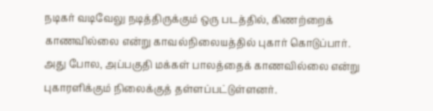நடிகர் வடிவேலு நடித்திருக்கும் ஒரு படத்தில், கிணற்றைக் காணவில்லை என்று காவல்நிலையத்தில் புகார் கொடுப்பார். அது போல, அப்பகுதி மக்கள் பாலத்தைக் காணவில்லை என்று புகாரளிக்கும் நிலைக்குத் தள்ளப்பட்டுள்ளனர்.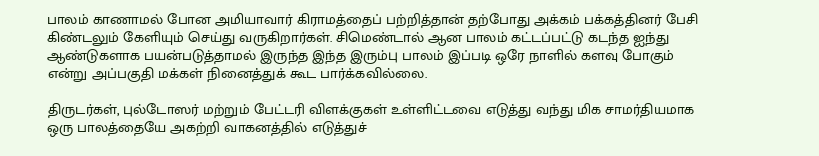பாலம் காணாமல் போன அமியாவார் கிராமத்தைப் பற்றித்தான் தற்போது அக்கம் பக்கத்தினர் பேசி கிண்டலும் கேளியும் செய்து வருகிறார்கள். சிமெண்டால் ஆன பாலம் கட்டப்பட்டு கடந்த ஐந்து ஆண்டுகளாக பயன்படுத்தாமல் இருந்த இந்த இரும்பு பாலம் இப்படி ஒரே நாளில் களவு போகும் என்று அப்பகுதி மக்கள் நினைத்துக் கூட பார்க்கவில்லை.

திருடர்கள், புல்டோஸர் மற்றும் பேட்டரி விளக்குகள் உள்ளிட்டவை எடுத்து வந்து மிக சாமர்தியமாக ஒரு பாலத்தையே அகற்றி வாகனத்தில் எடுத்துச்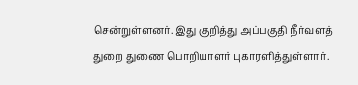சென்றுள்ளனர். இது குறித்து அப்பகுதி நீர்வளத் துறை துணை பொறியாளர் புகாரளித்துள்ளார்.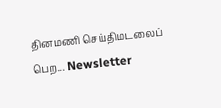தினமணி செய்திமடலைப் பெற... Newsletter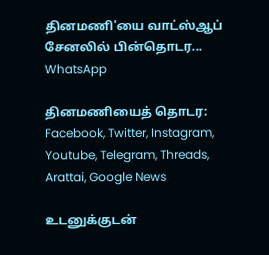தினமணி'யை வாட்ஸ்ஆப் சேனலில் பின்தொடர... WhatsApp

தினமணியைத் தொடர: Facebook, Twitter, Instagram, Youtube, Telegram, Threads, Arattai, Google News

உடனுக்குடன்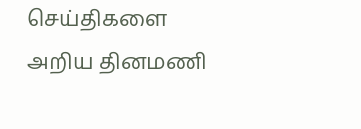செய்திகளை அறிய தினமணி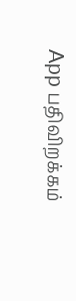App பதிவிறக்கம்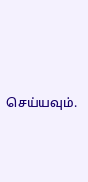செய்யவும்.